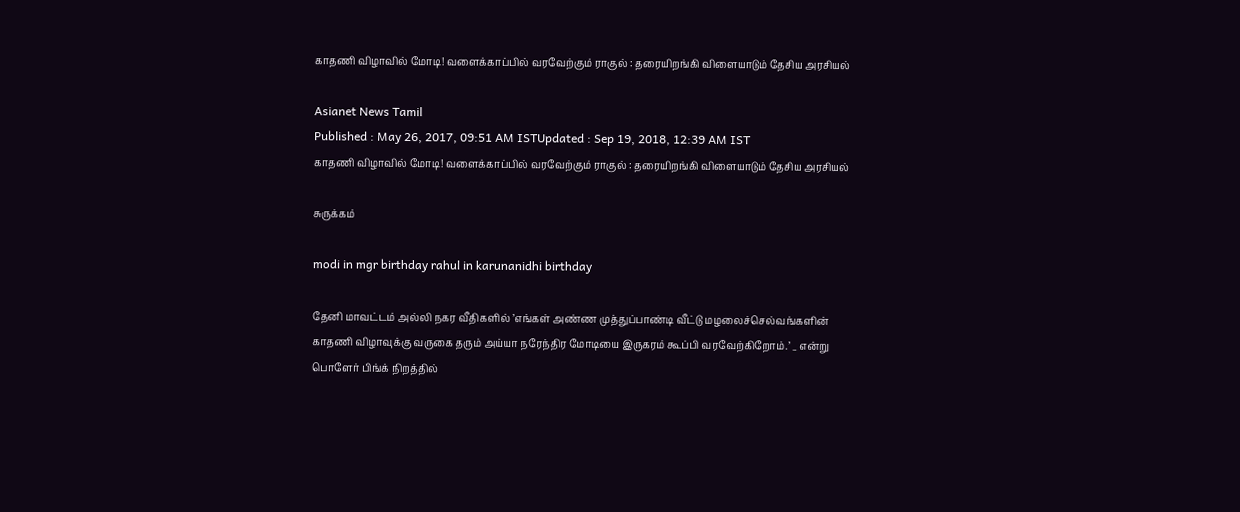காதணி விழாவில் மோடி! வளைக்காப்பில் வரவேற்கும் ராகுல் : தரையிறங்கி விளையாடும் தேசிய அரசியல்

Asianet News Tamil
Published : May 26, 2017, 09:51 AM ISTUpdated : Sep 19, 2018, 12:39 AM IST
காதணி விழாவில் மோடி! வளைக்காப்பில் வரவேற்கும் ராகுல் : தரையிறங்கி விளையாடும் தேசிய அரசியல்

சுருக்கம்

modi in mgr birthday rahul in karunanidhi birthday

தேனி மாவட்டம் அல்லி நகர வீதிகளில் ’எங்கள் அண்ண முத்துப்பாண்டி வீட்டு மழலைச்செல்வங்களின் காதணி விழாவுக்கு வருகை தரும் அய்யா நரேந்திர மோடியை இருகரம் கூப்பி வரவேற்கிறோம்.’ _ என்று பொளேர் பிங்க் நிறத்தில்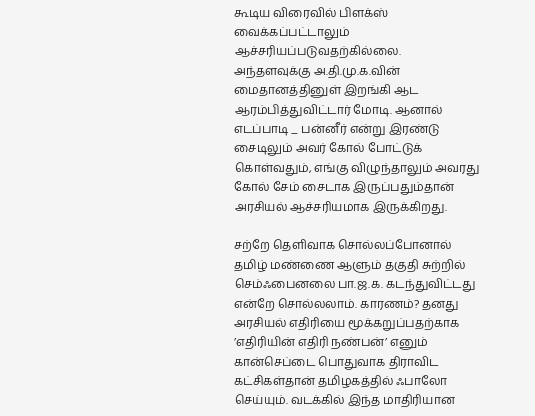கூடிய விரைவில் பிளக்ஸ் வைக்கப்பட்டாலும் ஆச்சரியப்படுவதற்கில்லை. அந்தளவுக்கு அ.தி.மு.க.வின் மைதானத்தினுள் இறங்கி ஆட ஆரம்பித்துவிட்டார் மோடி. ஆனால் எடப்பாடி _ பன்னீர் என்று இரண்டு சைடிலும் அவர் கோல் போட்டுக் கொள்வதும், எங்கு விழுந்தாலும் அவரது கோல் சேம் சைடாக இருப்பதும்தான் அரசியல் ஆச்சரியமாக இருக்கிறது.

சற்றே தெளிவாக சொல்லப்போனால் தமிழ் மண்ணை ஆளும் தகுதி சுற்றில் செம்ஃபைனலை பா.ஜ.க. கடந்துவிட்டது என்றே சொல்லலாம். காரணம்? தனது அரசியல் எதிரியை மூக்கறுப்பதற்காக ’எதிரியின் எதிரி நண்பன்’ எனும் கான்செப்டை பொதுவாக திராவிட கட்சிகள்தான் தமிழகத்தில் ஃபாலோ செய்யும். வடக்கில் இந்த மாதிரியான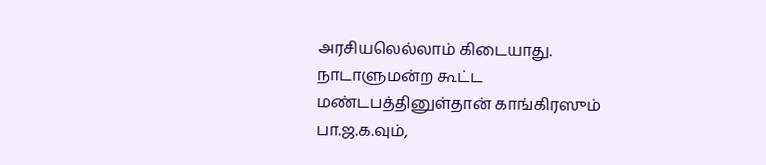அரசியலெல்லாம் கிடையாது. நாடாளுமன்ற கூட்ட மண்டபத்தினுள்தான் காங்கிரஸும் பா.ஜ.க.வும்,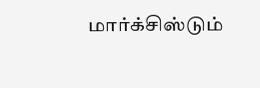மார்க்சிஸ்டும்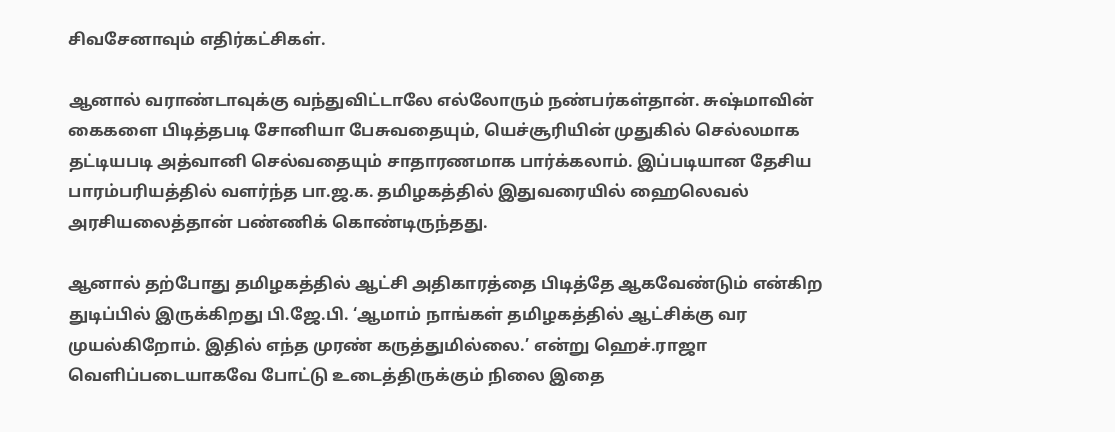சிவசேனாவும் எதிர்கட்சிகள்.

ஆனால் வராண்டாவுக்கு வந்துவிட்டாலே எல்லோரும் நண்பர்கள்தான். சுஷ்மாவின் கைகளை பிடித்தபடி சோனியா பேசுவதையும், யெச்சூரியின் முதுகில் செல்லமாக தட்டியபடி அத்வானி செல்வதையும் சாதாரணமாக பார்க்கலாம். இப்படியான தேசிய பாரம்பரியத்தில் வளர்ந்த பா.ஜ.க. தமிழகத்தில் இதுவரையில் ஹைலெவல் அரசியலைத்தான் பண்ணிக் கொண்டிருந்தது.

ஆனால் தற்போது தமிழகத்தில் ஆட்சி அதிகாரத்தை பிடித்தே ஆகவேண்டும் என்கிற துடிப்பில் இருக்கிறது பி.ஜே.பி. ‘ஆமாம் நாங்கள் தமிழகத்தில் ஆட்சிக்கு வர முயல்கிறோம். இதில் எந்த முரண் கருத்துமில்லை.’ என்று ஹெச்.ராஜா வெளிப்படையாகவே போட்டு உடைத்திருக்கும் நிலை இதை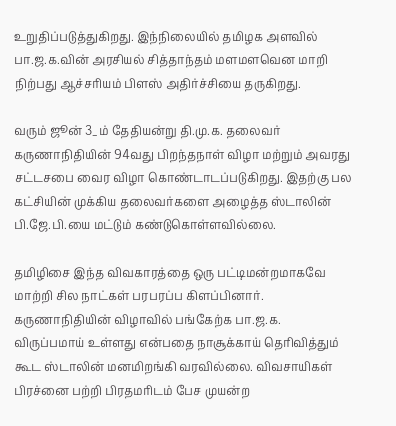உறுதிப்படுத்துகிறது. இந்நிலையில் தமிழக அளவில் பா.ஜ.க.வின் அரசியல் சித்தாந்தம் மளமளவென மாறி நிற்பது ஆச்சரியம் பிளஸ் அதிர்ச்சியை தருகிறது.

வரும் ஜூன் 3_ம் தேதியன்று தி.மு.க. தலைவர் கருணாநிதியின் 94வது பிறந்தநாள் விழா மற்றும் அவரது சட்டசபை வைர விழா கொண்டாடப்படுகிறது. இதற்கு பல கட்சியின் முக்கிய தலைவர்களை அழைத்த ஸ்டாலின் பி.ஜே.பி.யை மட்டும் கண்டுகொள்ளவில்லை.

தமிழிசை இந்த விவகாரத்தை ஒரு பட்டிமன்றமாகவே மாற்றி சில நாட்கள் பரபரப்ப கிளப்பினார். கருணாநிதியின் விழாவில் பங்கேற்க பா.ஜ.க. விருப்பமாய் உள்ளது என்பதை நாசூக்காய் தெரிவித்தும் கூட ஸ்டாலின் மனமிறங்கி வரவில்லை. விவசாயிகள் பிரச்னை பற்றி பிரதமரிடம் பேச முயன்ற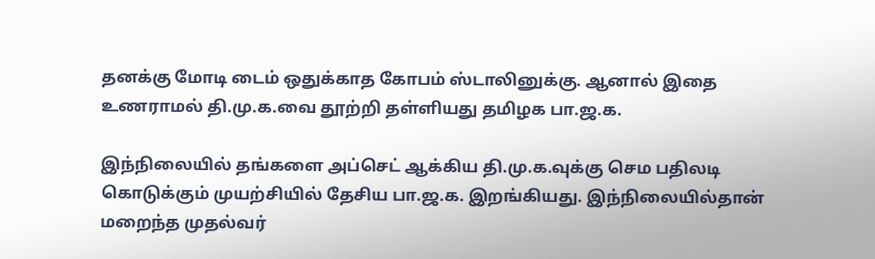தனக்கு மோடி டைம் ஒதுக்காத கோபம் ஸ்டாலினுக்கு. ஆனால் இதை உணராமல் தி.மு.க.வை தூற்றி தள்ளியது தமிழக பா.ஜ.க.

இந்நிலையில் தங்களை அப்செட் ஆக்கிய தி.மு.க.வுக்கு செம பதிலடி கொடுக்கும் முயற்சியில் தேசிய பா.ஜ.க. இறங்கியது. இந்நிலையில்தான் மறைந்த முதல்வர்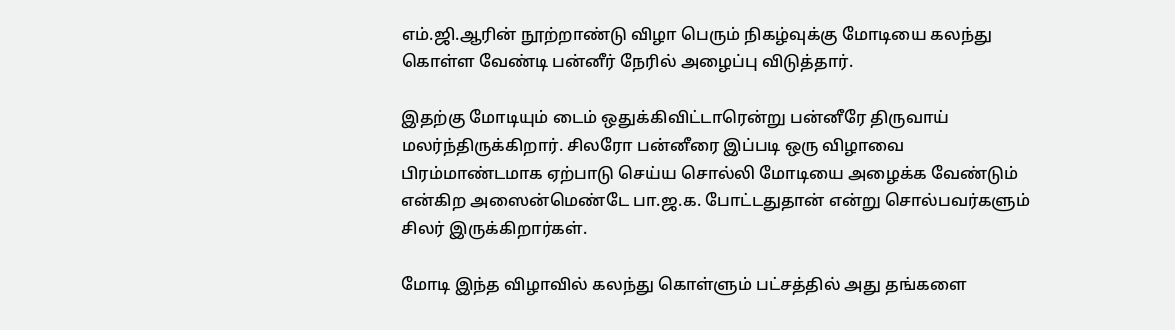எம்.ஜி.ஆரின் நூற்றாண்டு விழா பெரும் நிகழ்வுக்கு மோடியை கலந்து கொள்ள வேண்டி பன்னீர் நேரில் அழைப்பு விடுத்தார்.

இதற்கு மோடியும் டைம் ஒதுக்கிவிட்டாரென்று பன்னீரே திருவாய் மலர்ந்திருக்கிறார். சிலரோ பன்னீரை இப்படி ஒரு விழாவை பிரம்மாண்டமாக ஏற்பாடு செய்ய சொல்லி மோடியை அழைக்க வேண்டும் என்கிற அஸைன்மெண்டே பா.ஜ.க. போட்டதுதான் என்று சொல்பவர்களும் சிலர் இருக்கிறார்கள்.

மோடி இந்த விழாவில் கலந்து கொள்ளும் பட்சத்தில் அது தங்களை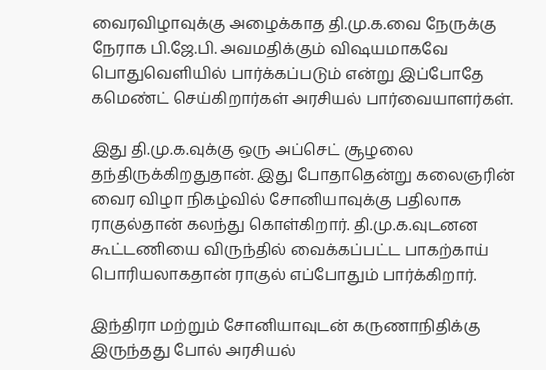வைரவிழாவுக்கு அழைக்காத தி.மு.க.வை நேருக்கு நேராக பி.ஜே.பி. அவமதிக்கும் விஷயமாகவே பொதுவெளியில் பார்க்கப்படும் என்று இப்போதே கமெண்ட் செய்கிறார்கள் அரசியல் பார்வையாளர்கள்.

இது தி.மு.க.வுக்கு ஒரு அப்செட் சூழலை தந்திருக்கிறதுதான். இது போதாதென்று கலைஞரின் வைர விழா நிகழ்வில் சோனியாவுக்கு பதிலாக ராகுல்தான் கலந்து கொள்கிறார். தி.மு.க.வுடனன கூட்டணியை விருந்தில் வைக்கப்பட்ட பாகற்காய் பொரியலாகதான் ராகுல் எப்போதும் பார்க்கிறார்.

இந்திரா மற்றும் சோனியாவுடன் கருணாநிதிக்கு இருந்தது போல் அரசியல்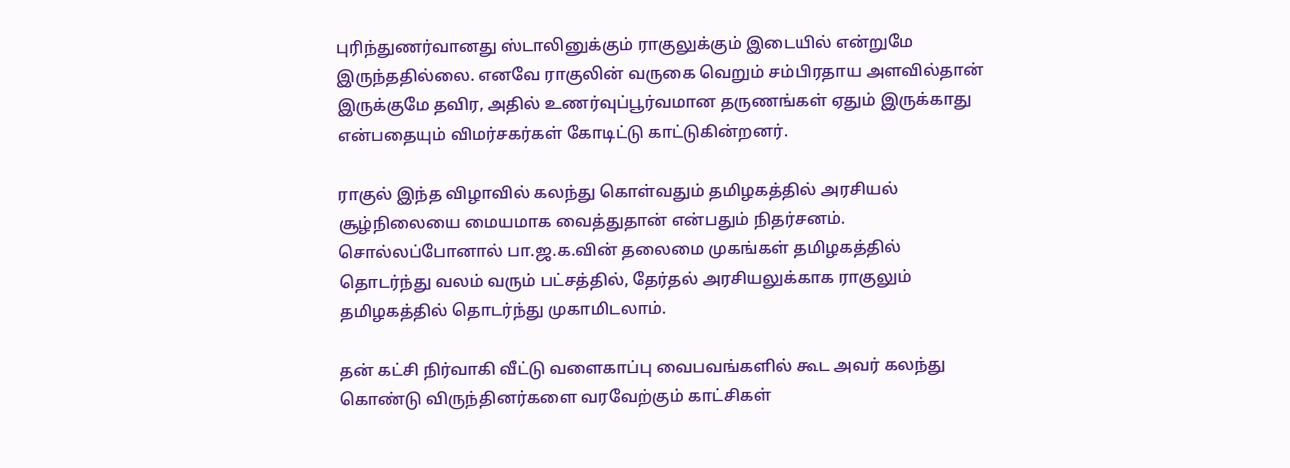புரிந்துணர்வானது ஸ்டாலினுக்கும் ராகுலுக்கும் இடையில் என்றுமே இருந்ததில்லை. எனவே ராகுலின் வருகை வெறும் சம்பிரதாய அளவில்தான் இருக்குமே தவிர, அதில் உணர்வுப்பூர்வமான தருணங்கள் ஏதும் இருக்காது என்பதையும் விமர்சகர்கள் கோடிட்டு காட்டுகின்றனர்.

ராகுல் இந்த விழாவில் கலந்து கொள்வதும் தமிழகத்தில் அரசியல் சூழ்நிலையை மையமாக வைத்துதான் என்பதும் நிதர்சனம். சொல்லப்போனால் பா.ஜ.க.வின் தலைமை முகங்கள் தமிழகத்தில் தொடர்ந்து வலம் வரும் பட்சத்தில், தேர்தல் அரசியலுக்காக ராகுலும் தமிழகத்தில் தொடர்ந்து முகாமிடலாம்.

தன் கட்சி நிர்வாகி வீட்டு வளைகாப்பு வைபவங்களில் கூட அவர் கலந்து கொண்டு விருந்தினர்களை வரவேற்கும் காட்சிகள்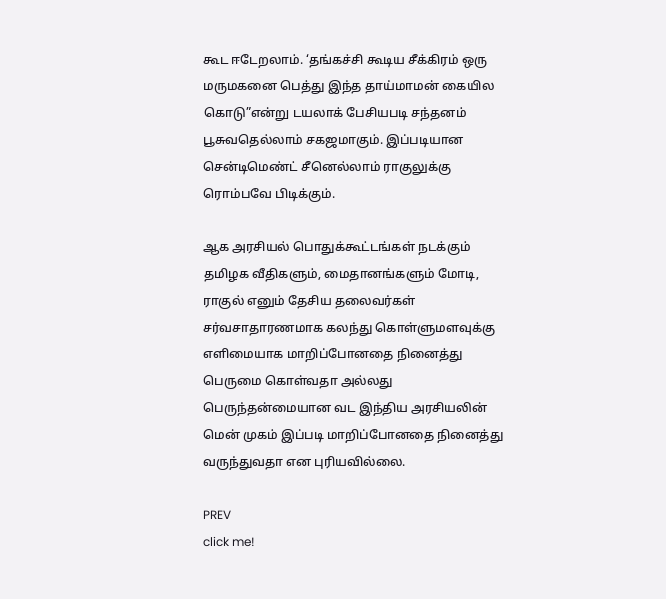கூட ஈடேறலாம். ‘தங்கச்சி கூடிய சீக்கிரம் ஒரு மருமகனை பெத்து இந்த தாய்மாமன் கையில கொடு”என்று டயலாக் பேசியபடி சந்தனம் பூசுவதெல்லாம் சகஜமாகும். இப்படியான சென்டிமெண்ட் சீனெல்லாம் ராகுலுக்கு ரொம்பவே பிடிக்கும்.

ஆக அரசியல் பொதுக்கூட்டங்கள் நடக்கும் தமிழக வீதிகளும், மைதானங்களும் மோடி, ராகுல் எனும் தேசிய தலைவர்கள் சர்வசாதாரணமாக கலந்து கொள்ளுமளவுக்கு எளிமையாக மாறிப்போனதை நினைத்து பெருமை கொள்வதா அல்லது பெருந்தன்மையான வட இந்திய அரசியலின் மென் முகம் இப்படி மாறிப்போனதை நினைத்து வருந்துவதா என புரியவில்லை.

PREV
click me!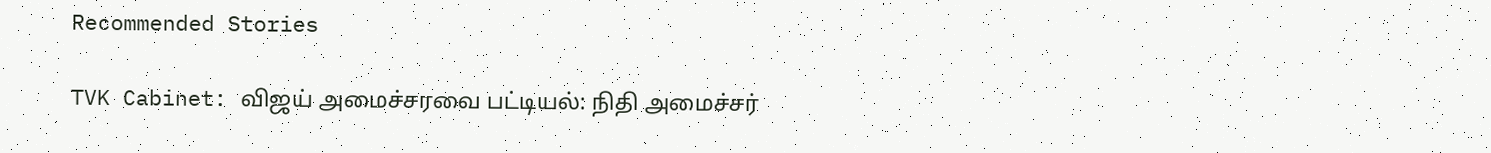Recommended Stories

TVK Cabinet: விஜய் அமைச்சரவை பட்டியல்: நிதி அமைச்சர்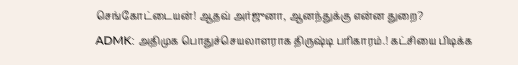செங்கோட்டையன்! ஆதவ் அர்ஜுனா, ஆனந்துக்கு என்ன துறை?
ADMK: அதிமுக பொதுச்செயலாளராக திருஷ்டி பரிகாரம்.! கட்சியை பிடிக்க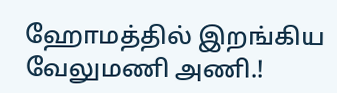ஹோமத்தில் இறங்கிய வேலுமணி அணி.!